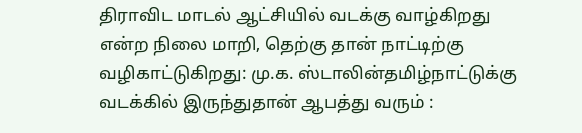திராவிட மாடல் ஆட்சியில் வடக்கு வாழ்கிறது என்ற நிலை மாறி, தெற்கு தான் நாட்டிற்கு வழிகாட்டுகிறது: மு.க. ஸ்டாலின்தமிழ்நாட்டுக்கு வடக்கில் இருந்துதான் ஆபத்து வரும் :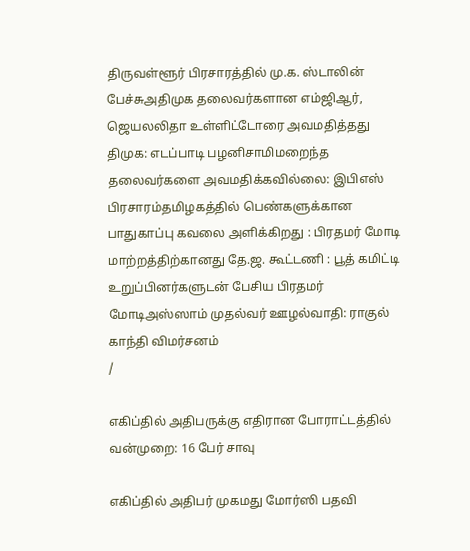திருவள்ளூர் பிரசாரத்தில் மு.க. ஸ்டாலின் பேச்சுஅதிமுக தலைவர்களான எம்ஜிஆர், ஜெயலலிதா உள்ளிட்டோரை அவமதித்தது திமுக: எடப்பாடி பழனிசாமிமறைந்த தலைவர்களை அவமதிக்கவில்லை: இபிஎஸ் பிரசாரம்தமிழகத்தில் பெண்களுக்கான பாதுகாப்பு கவலை அளிக்கிறது : பிரதமர் மோடி மாற்றத்திற்கானது தே.ஜ. கூட்டணி : பூத் கமிட்டி உறுப்பினர்களுடன் பேசிய பிரதமர் மோடிஅஸ்ஸாம் முதல்வர் ஊழல்வாதி: ராகுல் காந்தி விமர்சனம்
/

எகிப்தில் அதிபருக்கு எதிரான போராட்டத்தில் வன்முறை: 16 பேர் சாவு

எகிப்தில் அதிபர் முகமது மோர்ஸி பதவி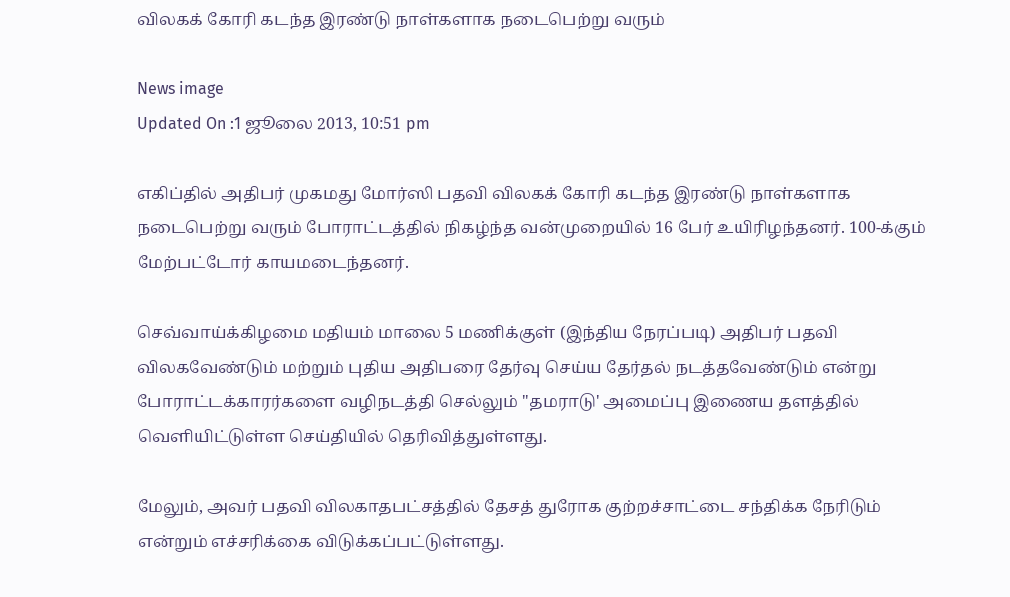விலகக் கோரி கடந்த இரண்டு நாள்களாக நடைபெற்று வரும்

News image
Updated On :1 ஜூலை 2013, 10:51 pm

எகிப்தில் அதிபர் முகமது மோர்ஸி பதவி விலகக் கோரி கடந்த இரண்டு நாள்களாக நடைபெற்று வரும் போராட்டத்தில் நிகழ்ந்த வன்முறையில் 16 பேர் உயிரிழந்தனர். 100-க்கும் மேற்பட்டோர் காயமடைந்தனர்.

செவ்வாய்க்கிழமை மதியம் மாலை 5 மணிக்குள் (இந்திய நேரப்படி) அதிபர் பதவி விலகவேண்டும் மற்றும் புதிய அதிபரை தேர்வு செய்ய தேர்தல் நடத்தவேண்டும் என்று போராட்டக்காரர்களை வழிநடத்தி செல்லும் "தமராடு' அமைப்பு இணைய தளத்தில் வெளியிட்டுள்ள செய்தியில் தெரிவித்துள்ளது.

மேலும், அவர் பதவி விலகாதபட்சத்தில் தேசத் துரோக குற்றச்சாட்டை சந்திக்க நேரிடும் என்றும் எச்சரிக்கை விடுக்கப்பட்டுள்ளது.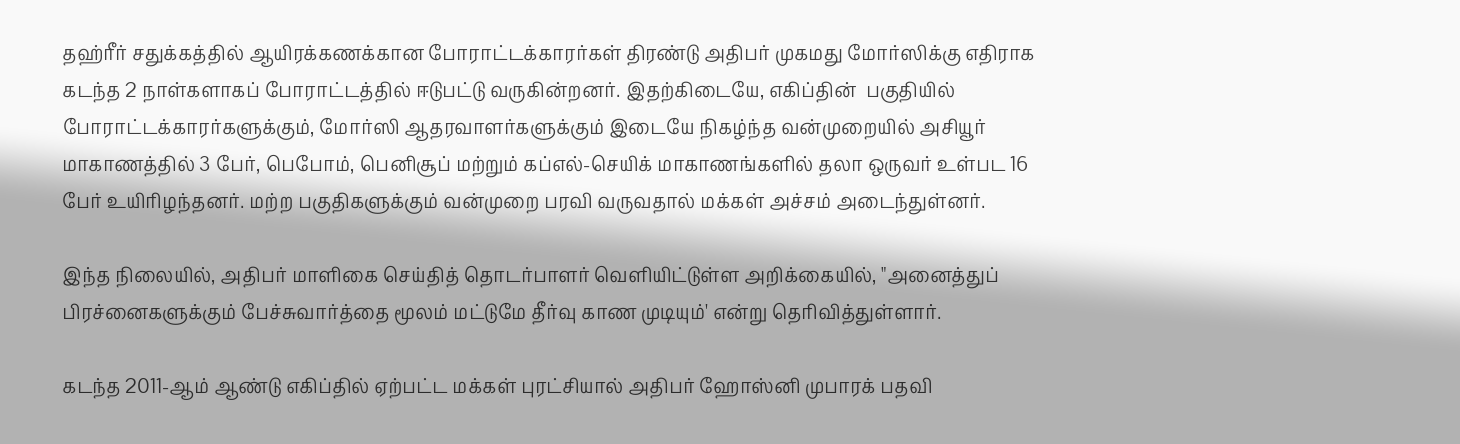தஹ்ரீர் சதுக்கத்தில் ஆயிரக்கணக்கான போராட்டக்காரர்கள் திரண்டு அதிபர் முகமது மோர்ஸிக்கு எதிராக கடந்த 2 நாள்களாகப் போராட்டத்தில் ஈடுபட்டு வருகின்றனர். இதற்கிடையே, எகிப்தின்  பகுதியில் போராட்டக்காரர்களுக்கும், மோர்ஸி ஆதரவாளர்களுக்கும் இடையே நிகழ்ந்த வன்முறையில் அசியூர் மாகாணத்தில் 3 பேர், பெபோம், பெனிசூப் மற்றும் கப்எல்-செயிக் மாகாணங்களில் தலா ஒருவர் உள்பட 16 பேர் உயிரிழந்தனர். மற்ற பகுதிகளுக்கும் வன்முறை பரவி வருவதால் மக்கள் அச்சம் அடைந்துள்னர்.

இந்த நிலையில், அதிபர் மாளிகை செய்தித் தொடர்பாளர் வெளியிட்டுள்ள அறிக்கையில், "அனைத்துப் பிரச்னைகளுக்கும் பேச்சுவார்த்தை மூலம் மட்டுமே தீர்வு காண முடியும்' என்று தெரிவித்துள்ளார்.

கடந்த 2011-ஆம் ஆண்டு எகிப்தில் ஏற்பட்ட மக்கள் புரட்சியால் அதிபர் ஹோஸ்னி முபாரக் பதவி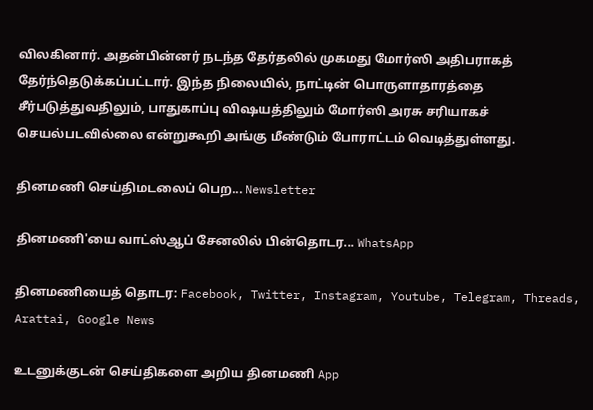விலகினார். அதன்பின்னர் நடந்த தேர்தலில் முகமது மோர்ஸி அதிபராகத் தேர்ந்தெடுக்கப்பட்டார். இந்த நிலையில், நாட்டின் பொருளாதாரத்தை சீர்படுத்துவதிலும், பாதுகாப்பு விஷயத்திலும் மோர்ஸி அரசு சரியாகச் செயல்படவில்லை என்றுகூறி அங்கு மீண்டும் போராட்டம் வெடித்துள்ளது.

தினமணி செய்திமடலைப் பெற... Newsletter

தினமணி'யை வாட்ஸ்ஆப் சேனலில் பின்தொடர... WhatsApp

தினமணியைத் தொடர: Facebook, Twitter, Instagram, Youtube, Telegram, Threads, Arattai, Google News

உடனுக்குடன் செய்திகளை அறிய தினமணி App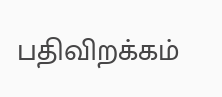பதிவிறக்கம்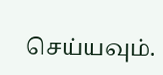செய்யவும்.